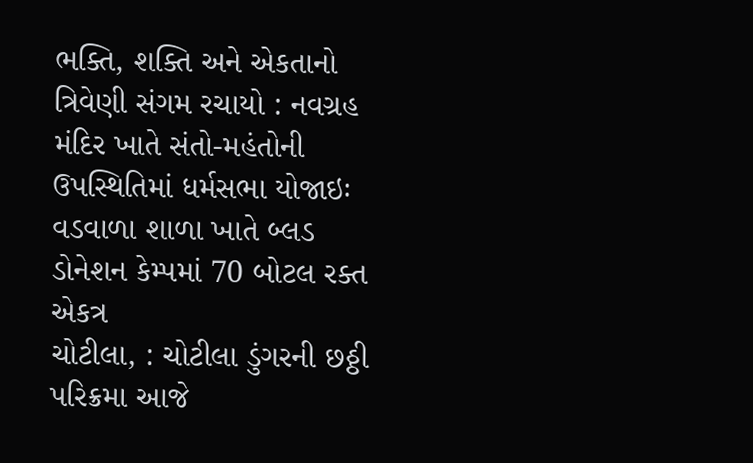ભક્તિ, શક્તિ અને એકતાનો ત્રિવેણી સંગમ રચાયો : નવગ્રહ મંદિર ખાતે સંતો-મહંતોની ઉપસ્થિતિમાં ધર્મસભા યોજાઇઃ વડવાળા શાળા ખાતે બ્લડ ડોનેશન કેમ્પમાં 70 બોટલ રક્ત એકત્ર
ચોટીલા, : ચોટીલા ડુંગરની છઠ્ઠી પરિક્રમા આજે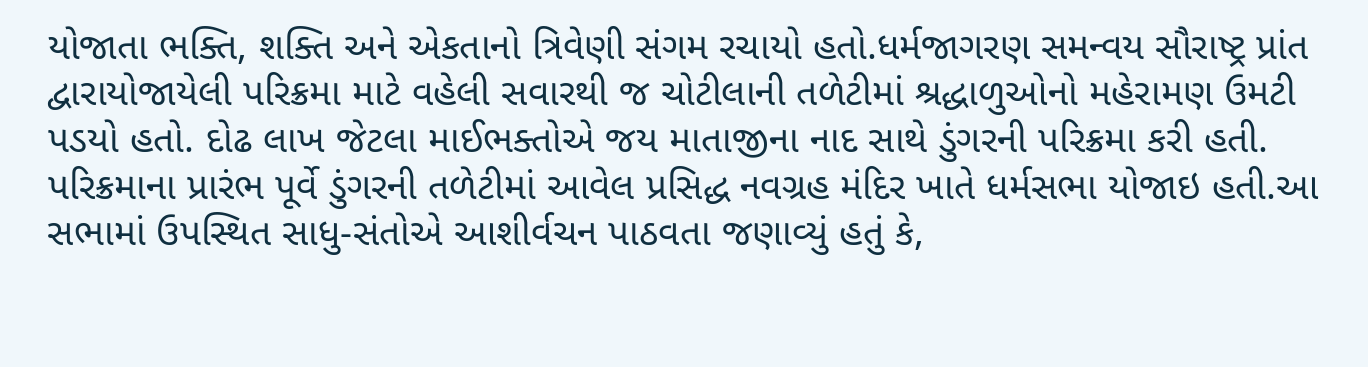યોજાતા ભક્તિ, શક્તિ અને એકતાનો ત્રિવેણી સંગમ રચાયો હતો.ધર્મજાગરણ સમન્વય સૌરાષ્ટ્ર પ્રાંત દ્વારાયોજાયેલી પરિક્રમા માટે વહેલી સવારથી જ ચોટીલાની તળેટીમાં શ્રદ્ધાળુઓનો મહેરામણ ઉમટી પડયો હતો. દોઢ લાખ જેટલા માઈભક્તોએ જય માતાજીના નાદ સાથે ડુંગરની પરિક્રમા કરી હતી.
પરિક્રમાના પ્રારંભ પૂર્વે ડુંગરની તળેટીમાં આવેલ પ્રસિદ્ધ નવગ્રહ મંદિર ખાતે ધર્મસભા યોજાઇ હતી.આ સભામાં ઉપસ્થિત સાધુ-સંતોએ આશીર્વચન પાઠવતા જણાવ્યું હતું કે,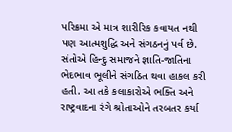પરિક્રમા એ માત્ર શારીરિક કવાયત નથી પણ આત્મશુદ્ધિ અને સંગઠનનું પર્વ છે. સંતોએ હિન્દુ સમાજને જ્ઞાતિ-જાતિના ભેદભાવ ભૂલીને સંગઠિત થવા હાકલ કરી હતી. આ તકે કલાકારોએ ભક્તિ અને રાષ્ટ્રવાદના રંગે શ્રોતાઓને તરબતર કર્યા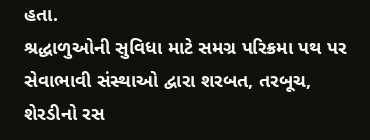હતા.
શ્રદ્ધાળુઓની સુવિધા માટે સમગ્ર પરિક્રમા પથ પર સેવાભાવી સંસ્થાઓ દ્વારા શરબત, તરબૂચ, શેરડીનો રસ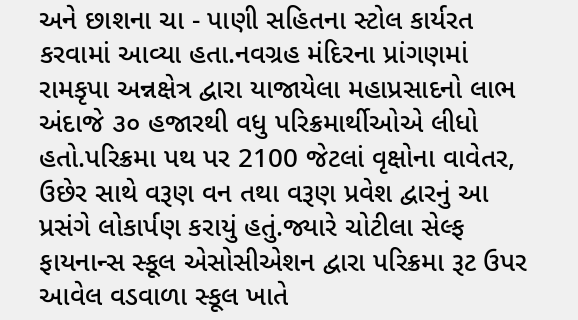અને છાશના ચા - પાણી સહિતના સ્ટોલ કાર્યરત કરવામાં આવ્યા હતા.નવગ્રહ મંદિરના પ્રાંગણમાં રામકૃપા અન્નક્ષેત્ર દ્વારા યાજાયેલા મહાપ્રસાદનો લાભ અંદાજે ૩૦ હજારથી વધુ પરિક્રમાર્થીઓએ લીધો હતો.પરિક્રમા પથ પર 2100 જેટલાં વૃક્ષોના વાવેતર, ઉછેર સાથે વરૂણ વન તથા વરૂણ પ્રવેશ દ્વારનું આ પ્રસંગે લોકાર્પણ કરાયું હતું.જ્યારે ચોટીલા સેલ્ફ ફાયનાન્સ સ્કૂલ એસોસીએશન દ્વારા પરિક્રમા રૂટ ઉપર આવેલ વડવાળા સ્કૂલ ખાતે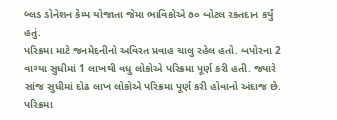બ્લડ ડોનેશન કેમ્પ યોજાતા જેમા ભાવિકોએ ૭૦ બોટલ રક્તદાન કર્યું હતું.
પરિક્રમા માટે જનમેદનીનો અવિરત પ્રવાહ ચાલુ રહેલ હતો. બપોરના 2 વાગ્યા સુધીમાં 1 લાખથી વધુ લોકોએ પરિક્રમા પૂર્ણ કરી હતી. જ્યારે સાંજ સુધીમાં દોઢ લાખ લોકોએ પરિક્રમા પૂર્ણ કરી હોવાનો અંદાજ છે. પરિક્રમા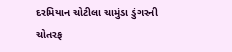દરમિયાન ચોટીલા ચામુંડા ડુંગરની ચોતરફ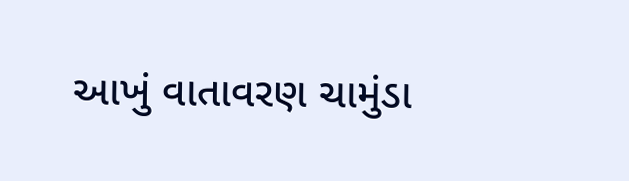આખું વાતાવરણ ચામુંડા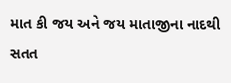માત કી જય અને જય માતાજીના નાદથી સતત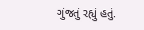ગુંજતું રહ્યું હતું.